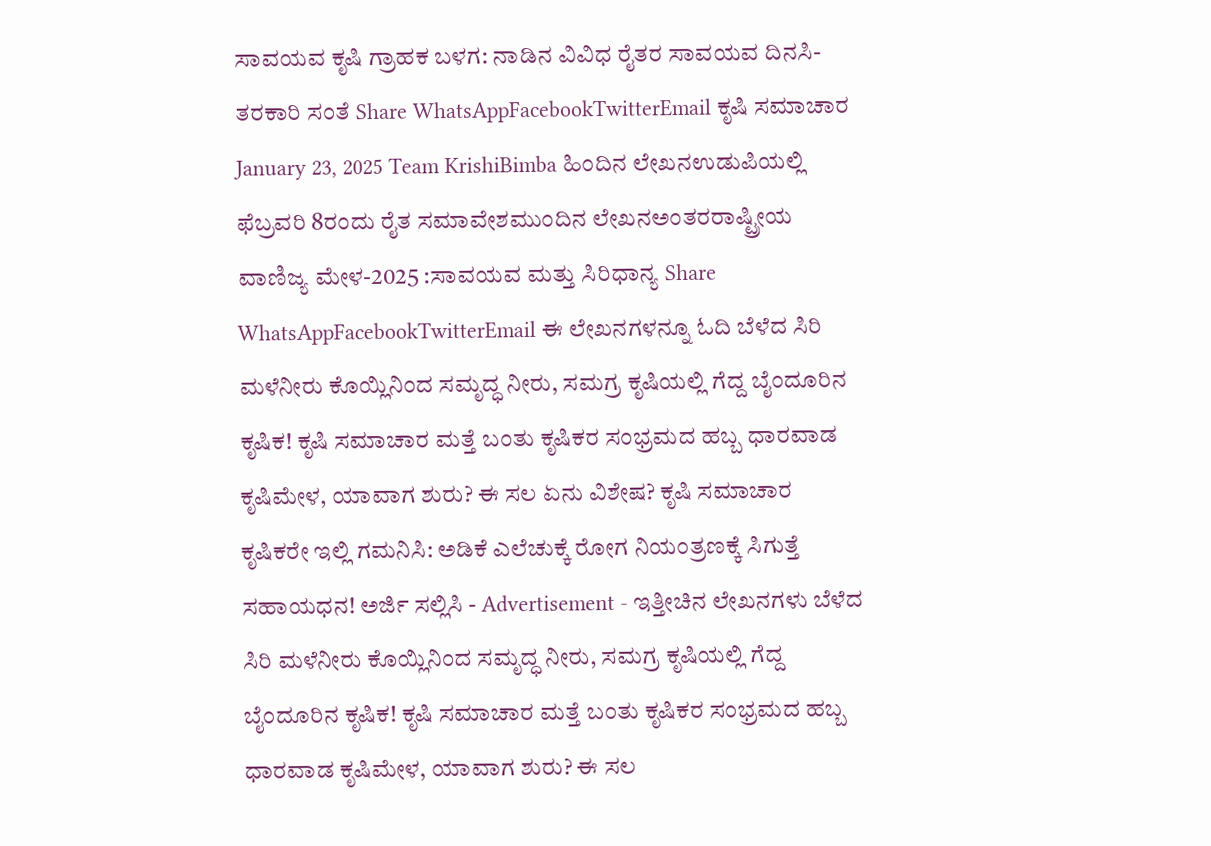ಸಾವಯವ ಕೃಷಿ ಗ್ರಾಹಕ ಬಳಗ: ನಾಡಿನ ವಿವಿಧ ರೈತರ ಸಾವಯವ ದಿನಸಿ-ತರಕಾರಿ ಸಂತೆ Share WhatsAppFacebookTwitterEmail ಕೃಷಿ ಸಮಾಚಾರ January 23, 2025 Team KrishiBimba ಹಿಂದಿನ ಲೇಖನಉಡುಪಿಯಲ್ಲಿ ಫೆಬ್ರವರಿ 8ರಂದು ರೈತ ಸಮಾವೇಶಮುಂದಿನ ಲೇಖನಅಂತರರಾಷ್ಟ್ರೀಯ ವಾಣಿಜ್ಯ ಮೇಳ-2025 :ಸಾವಯವ ಮತ್ತು ಸಿರಿಧಾನ್ಯ Share WhatsAppFacebookTwitterEmail ಈ ಲೇಖನಗಳನ್ನೂ ಓದಿ ಬೆಳೆದ ಸಿರಿ ಮಳೆನೀರು ಕೊಯ್ಲಿನಿಂದ ಸಮೃದ್ಧ ನೀರು, ಸಮಗ್ರ ಕೃಷಿಯಲ್ಲಿ ಗೆದ್ದ ಬೈಂದೂರಿನ ಕೃಷಿಕ! ಕೃಷಿ ಸಮಾಚಾರ ಮತ್ತೆ ಬಂತು ಕೃಷಿಕರ ಸಂಭ್ರಮದ ಹಬ್ಬ ಧಾರವಾಡ ಕೃಷಿಮೇಳ, ಯಾವಾಗ ಶುರು? ಈ ಸಲ ಏನು ವಿಶೇಷ? ಕೃಷಿ ಸಮಾಚಾರ ಕೃಷಿಕರೇ ಇಲ್ಲಿ ಗಮನಿಸಿ: ಅಡಿಕೆ ಎಲೆಚುಕ್ಕೆ ರೋಗ ನಿಯಂತ್ರಣಕ್ಕೆ ಸಿಗುತ್ತೆ ಸಹಾಯಧನ! ಅರ್ಜಿ ಸಲ್ಲಿಸಿ - Advertisement - ಇತ್ತೀಚಿನ ಲೇಖನಗಳು ಬೆಳೆದ ಸಿರಿ ಮಳೆನೀರು ಕೊಯ್ಲಿನಿಂದ ಸಮೃದ್ಧ ನೀರು, ಸಮಗ್ರ ಕೃಷಿಯಲ್ಲಿ ಗೆದ್ದ ಬೈಂದೂರಿನ ಕೃಷಿಕ! ಕೃಷಿ ಸಮಾಚಾರ ಮತ್ತೆ ಬಂತು ಕೃಷಿಕರ ಸಂಭ್ರಮದ ಹಬ್ಬ ಧಾರವಾಡ ಕೃಷಿಮೇಳ, ಯಾವಾಗ ಶುರು? ಈ ಸಲ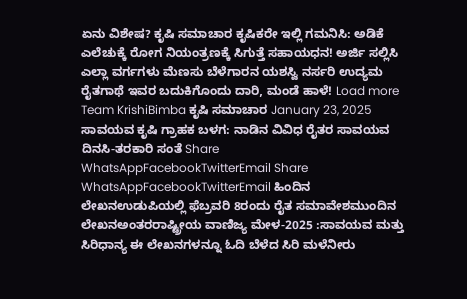ಏನು ವಿಶೇಷ? ಕೃಷಿ ಸಮಾಚಾರ ಕೃಷಿಕರೇ ಇಲ್ಲಿ ಗಮನಿಸಿ: ಅಡಿಕೆ ಎಲೆಚುಕ್ಕೆ ರೋಗ ನಿಯಂತ್ರಣಕ್ಕೆ ಸಿಗುತ್ತೆ ಸಹಾಯಧನ! ಅರ್ಜಿ ಸಲ್ಲಿಸಿ ಎಲ್ಲಾ ವರ್ಗಗಳು ಮೆಣಸು ಬೆಳೆಗಾರನ ಯಶಸ್ವಿ ನರ್ಸರಿ ಉದ್ಯಮ ರೈತಗಾಥೆ ಇವರ ಬದುಕಿಗೊಂದು ದಾರಿ, ಮಂಡೆ ಹಾಳೆ! Load more Team KrishiBimba ಕೃಷಿ ಸಮಾಚಾರ January 23, 2025 ಸಾವಯವ ಕೃಷಿ ಗ್ರಾಹಕ ಬಳಗ: ನಾಡಿನ ವಿವಿಧ ರೈತರ ಸಾವಯವ ದಿನಸಿ-ತರಕಾರಿ ಸಂತೆ Share WhatsAppFacebookTwitterEmail Share WhatsAppFacebookTwitterEmail ಹಿಂದಿನ ಲೇಖನಉಡುಪಿಯಲ್ಲಿ ಫೆಬ್ರವರಿ 8ರಂದು ರೈತ ಸಮಾವೇಶಮುಂದಿನ ಲೇಖನಅಂತರರಾಷ್ಟ್ರೀಯ ವಾಣಿಜ್ಯ ಮೇಳ-2025 :ಸಾವಯವ ಮತ್ತು ಸಿರಿಧಾನ್ಯ ಈ ಲೇಖನಗಳನ್ನೂ ಓದಿ ಬೆಳೆದ ಸಿರಿ ಮಳೆನೀರು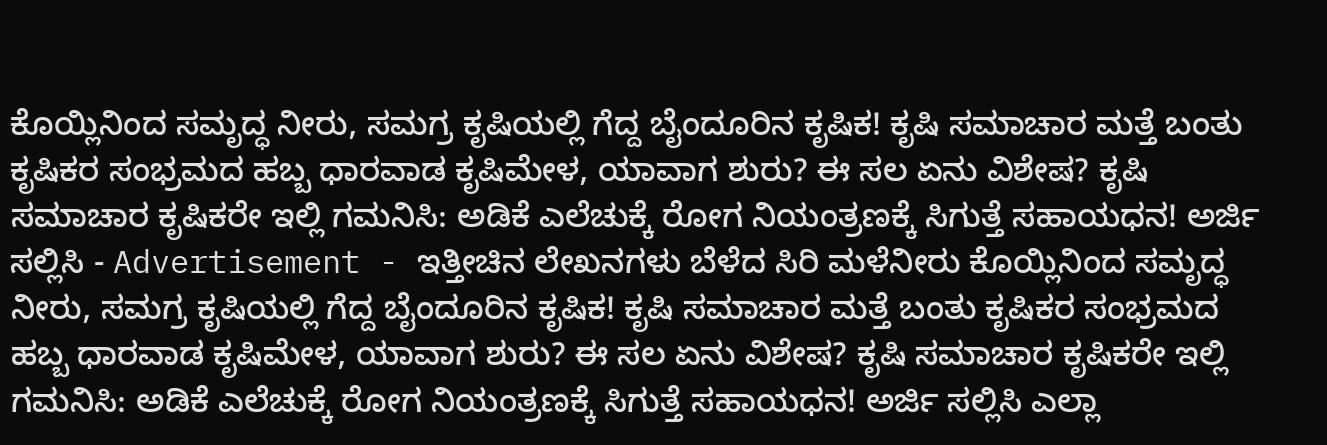ಕೊಯ್ಲಿನಿಂದ ಸಮೃದ್ಧ ನೀರು, ಸಮಗ್ರ ಕೃಷಿಯಲ್ಲಿ ಗೆದ್ದ ಬೈಂದೂರಿನ ಕೃಷಿಕ! ಕೃಷಿ ಸಮಾಚಾರ ಮತ್ತೆ ಬಂತು ಕೃಷಿಕರ ಸಂಭ್ರಮದ ಹಬ್ಬ ಧಾರವಾಡ ಕೃಷಿಮೇಳ, ಯಾವಾಗ ಶುರು? ಈ ಸಲ ಏನು ವಿಶೇಷ? ಕೃಷಿ ಸಮಾಚಾರ ಕೃಷಿಕರೇ ಇಲ್ಲಿ ಗಮನಿಸಿ: ಅಡಿಕೆ ಎಲೆಚುಕ್ಕೆ ರೋಗ ನಿಯಂತ್ರಣಕ್ಕೆ ಸಿಗುತ್ತೆ ಸಹಾಯಧನ! ಅರ್ಜಿ ಸಲ್ಲಿಸಿ - Advertisement - ಇತ್ತೀಚಿನ ಲೇಖನಗಳು ಬೆಳೆದ ಸಿರಿ ಮಳೆನೀರು ಕೊಯ್ಲಿನಿಂದ ಸಮೃದ್ಧ ನೀರು, ಸಮಗ್ರ ಕೃಷಿಯಲ್ಲಿ ಗೆದ್ದ ಬೈಂದೂರಿನ ಕೃಷಿಕ! ಕೃಷಿ ಸಮಾಚಾರ ಮತ್ತೆ ಬಂತು ಕೃಷಿಕರ ಸಂಭ್ರಮದ ಹಬ್ಬ ಧಾರವಾಡ ಕೃಷಿಮೇಳ, ಯಾವಾಗ ಶುರು? ಈ ಸಲ ಏನು ವಿಶೇಷ? ಕೃಷಿ ಸಮಾಚಾರ ಕೃಷಿಕರೇ ಇಲ್ಲಿ ಗಮನಿಸಿ: ಅಡಿಕೆ ಎಲೆಚುಕ್ಕೆ ರೋಗ ನಿಯಂತ್ರಣಕ್ಕೆ ಸಿಗುತ್ತೆ ಸಹಾಯಧನ! ಅರ್ಜಿ ಸಲ್ಲಿಸಿ ಎಲ್ಲಾ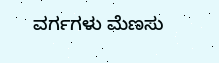ವರ್ಗಗಳು ಮೆಣಸು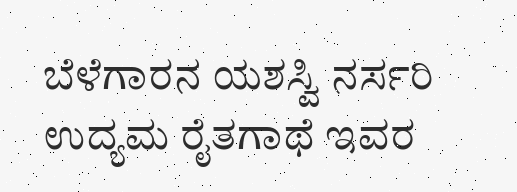ಬೆಳೆಗಾರನ ಯಶಸ್ವಿ ನರ್ಸರಿ ಉದ್ಯಮ ರೈತಗಾಥೆ ಇವರ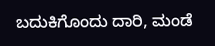ಬದುಕಿಗೊಂದು ದಾರಿ, ಮಂಡೆ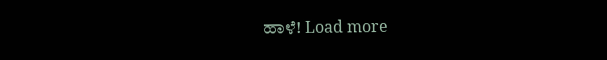ಹಾಳೆ! Load more